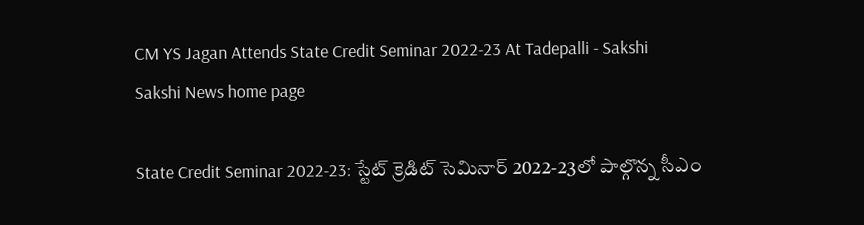CM YS Jagan Attends State Credit Seminar 2022-23 At Tadepalli - Sakshi
Sakshi News home page

State Credit Seminar 2022-23: స్టేట్‌ క్రెడిట్‌ సెమినార్‌ 2022-23లో పాల్గొన్న సీఎం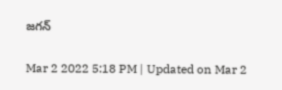జగన్‌

Mar 2 2022 5:18 PM | Updated on Mar 2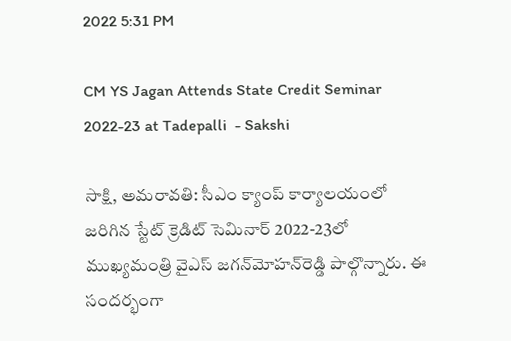2022 5:31 PM

CM YS Jagan Attends State Credit Seminar 2022-23 at Tadepalli  - Sakshi

సాక్షి, అమరావతి: సీఎం క్యాంప్‌ కార్యాలయంలో జరిగిన స్టేట్‌ క్రెడిట్‌ సెమినార్‌ 2022-23లో ముఖ్యమంత్రి వైఎస్‌ జగన్‌మోహన్‌రెడ్డి పాల్గొన్నారు. ఈ సందర్భంగా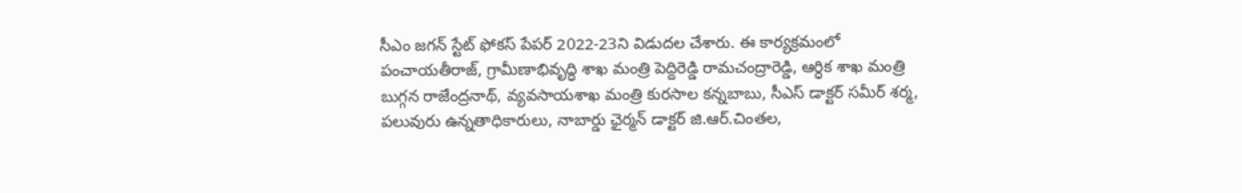సీఎం జగన్‌ స్టేట్‌ ఫోకస్‌ పేపర్‌ 2022-23ని విడుదల చేశారు. ఈ కార్యక్రమంలో పంచాయతీరాజ్, గ్రామీణాభివృద్ధి శాఖ మంత్రి పెద్దిరెడ్డి రామచంద్రారెడ్డి, ఆర్ధిక శాఖ మంత్రి బుగ్గన రాజేంద్రనాథ్, వ్యవసాయశాఖ మంత్రి కురసాల కన్నబాబు, సీఎస్‌ డాక్టర్‌ సమీర్‌ శర్మ, పలువురు ఉన్నతాధికారులు, నాబార్డు ఛైర్మన్‌ డాక్టర్‌ జి.ఆర్‌.చింతల,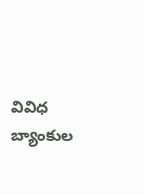వివిధ బ్యాంకుల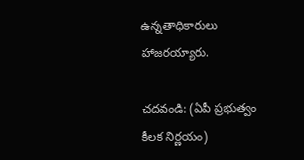ఉన్నతాధికారులు హాజరయ్యారు.

చదవండి: (ఏపీ ప్రభుత్వం కీలక నిర్ణయం)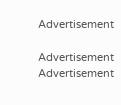Advertisement

Advertisement
Advertisement